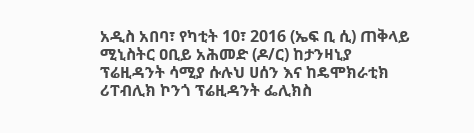አዲስ አበባ፣ የካቲት 10፣ 2016 (ኤፍ ቢ ሲ) ጠቅላይ ሚኒስትር ዐቢይ አሕመድ (ዶ/ር) ከታንዛኒያ ፕሬዚዳንት ሳሚያ ሱሉህ ሀሰን እና ከዴሞክራቲክ ሪፐብሊክ ኮንጎ ፕሬዚዳንት ፌሊክስ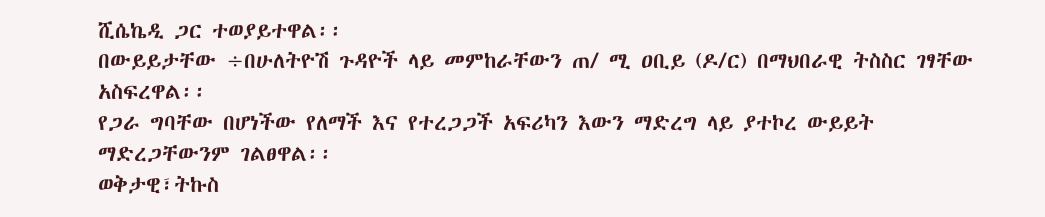ሺሴኬዲ ጋር ተወያይተዋል፡፡
በውይይታቸው ÷በሁለትዮሽ ጉዳዮች ላይ መምከራቸውን ጠ/ ሚ ዐቢይ (ዶ/ር) በማህበራዊ ትስስር ገፃቸው አስፍረዋል፡፡
የጋራ ግባቸው በሆነችው የለማች እና የተረጋጋች አፍሪካን እውን ማድረግ ላይ ያተኮረ ውይይት ማድረጋቸውንም ገልፀዋል፡፡
ወቅታዊ፣ትኩስ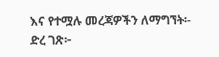እና የተሟሉ መረጃዎችን ለማግኘት፡-
ድረ ገጽ፦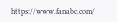https://www.fanabc.com/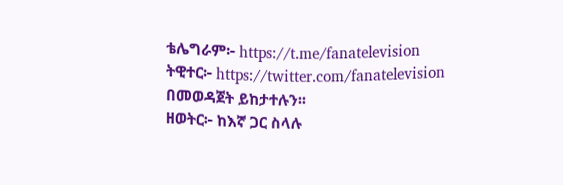ቴሌግራም፦ https://t.me/fanatelevision
ትዊተር፦ https://twitter.com/fanatelevision በመወዳጀት ይከታተሉን፡፡
ዘወትር፦ ከእኛ ጋር ስላሉ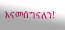እናመሰግናለን!